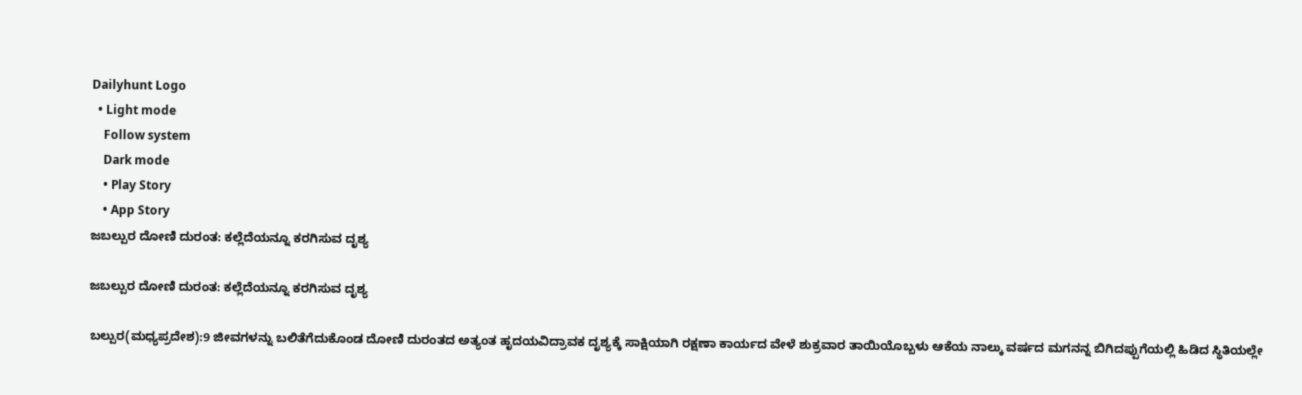Dailyhunt Logo
  • Light mode
    Follow system
    Dark mode
    • Play Story
    • App Story
ಜಬಲ್ಪುರ ದೋಣಿ ದುರಂತ: ಕಲ್ಲೆದೆಯನ್ನೂ ಕರಗಿಸುವ ದೃಶ್ಯ

ಜಬಲ್ಪುರ ದೋಣಿ ದುರಂತ: ಕಲ್ಲೆದೆಯನ್ನೂ ಕರಗಿಸುವ ದೃಶ್ಯ

ಬಲ್ಪುರ(ಮಧ್ಯಪ್ರದೇಶ):9 ಜೀವಗಳನ್ನು ಬಲಿತೆಗೆದುಕೊಂಡ ದೋಣಿ ದುರಂತದ ಅತ್ಯಂತ ಹೃದಯವಿದ್ರಾವಕ ದೃಶ್ಯಕ್ಕೆ ಸಾಕ್ಷಿಯಾಗಿ ರಕ್ಷಣಾ ಕಾರ್ಯದ ವೇಳೆ ಶುಕ್ರವಾರ ತಾಯಿಯೊಬ್ಬಳು ಆಕೆಯ ನಾಲ್ಕು ವರ್ಷದ ಮಗನನ್ನ ಬಿಗಿದಪ್ಪುಗೆಯಲ್ಲಿ ಹಿಡಿದ ಸ್ಥಿತಿಯಲ್ಲೇ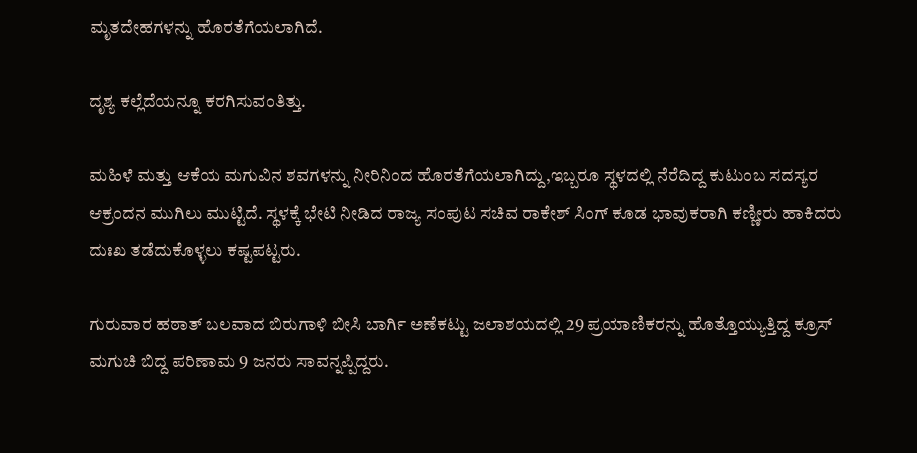ಮೃತದೇಹಗಳನ್ನು ಹೊರತೆಗೆಯಲಾಗಿದೆ.

ದೃಶ್ಯ ಕಲ್ಲೆದೆಯನ್ನೂ ಕರಗಿಸುವಂತಿತ್ತು.

ಮಹಿಳೆ ಮತ್ತು ಆಕೆಯ ಮಗುವಿನ ಶವಗಳನ್ನು ನೀರಿನಿಂದ ಹೊರತೆಗೆಯಲಾಗಿದ್ದು,ಇಬ್ಬರೂ ಸ್ಥಳದಲ್ಲಿ ನೆರೆದಿದ್ದ ಕುಟುಂಬ ಸದಸ್ಯರ ಆಕ್ರಂದನ ಮುಗಿಲು ಮುಟ್ಟಿದೆ. ಸ್ಥಳಕ್ಕೆ ಭೇಟಿ ನೀಡಿದ ರಾಜ್ಯ ಸಂಪುಟ ಸಚಿವ ರಾಕೇಶ್ ಸಿಂಗ್ ಕೂಡ ಭಾವುಕರಾಗಿ ಕಣ್ಣೀರು ಹಾಕಿದರು ದುಃಖ ತಡೆದುಕೊಳ್ಳಲು ಕಷ್ಟಪಟ್ಟರು.

ಗುರುವಾರ ಹಠಾತ್ ಬಲವಾದ ಬಿರುಗಾಳಿ ಬೀಸಿ ಬಾರ್ಗಿ ಅಣೆಕಟ್ಟು ಜಲಾಶಯದಲ್ಲಿ 29 ಪ್ರಯಾಣಿಕರನ್ನು ಹೊತ್ತೊಯ್ಯುತ್ತಿದ್ದ ಕ್ರೂಸ್ ಮಗುಚಿ ಬಿದ್ದ ಪರಿಣಾಮ 9 ಜನರು ಸಾವನ್ನಪ್ಪಿದ್ದರು.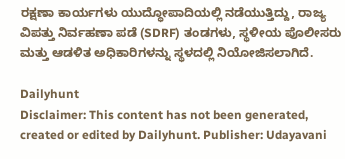ರಕ್ಷಣಾ ಕಾರ್ಯಗಳು ಯುದ್ಧೋಪಾದಿಯಲ್ಲಿ ನಡೆಯುತ್ತಿದ್ದು, ರಾಜ್ಯ ವಿಪತ್ತು ನಿರ್ವಹಣಾ ಪಡೆ (SDRF) ತಂಡಗಳು, ಸ್ಥಳೀಯ ಪೊಲೀಸರು ಮತ್ತು ಆಡಳಿತ ಅಧಿಕಾರಿಗಳನ್ನು ಸ್ಥಳದಲ್ಲಿ ನಿಯೋಜಿಸಲಾಗಿದೆ.

Dailyhunt
Disclaimer: This content has not been generated, created or edited by Dailyhunt. Publisher: Udayavani